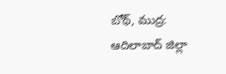బోథ్, ముద్ర:
ఆదిలాబాద్ జిల్లా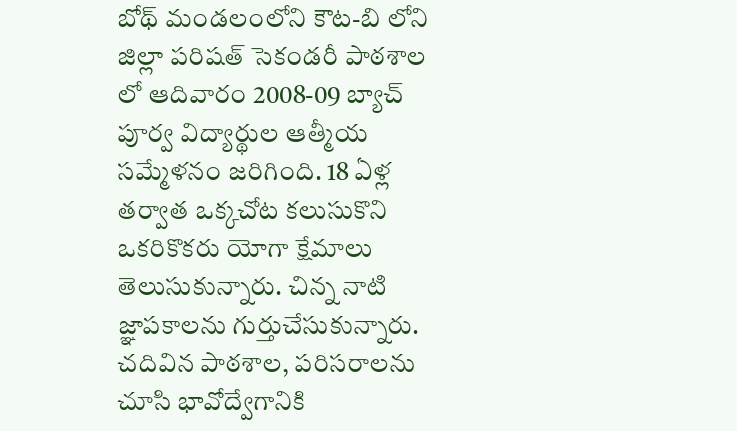బోథ్ మండలంలోని కౌట-బి లోని జిల్లా పరిషత్ సెకండరీ పాఠశాల లో ఆదివారం 2008-09 బ్యాచ్ పూర్వ విద్యార్థుల ఆత్మీయ సమ్మేళనం జరిగింది. 18 ఏళ్ల తర్వాత ఒక్కచోట కలుసుకొని ఒకరికొకరు యోగా క్షేమాలు తెలుసుకున్నారు. చిన్న నాటి జ్ఞాపకాలను గుర్తుచేసుకున్నారు. చదివిన పాఠశాల, పరిసరాలను చూసి భావోద్వేగానికి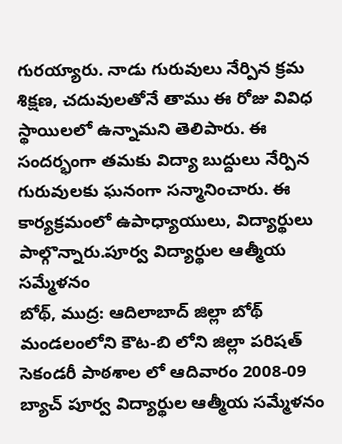గురయ్యారు. నాడు గురువులు నేర్పిన క్రమ శిక్షణ, చదువులతోనే తాము ఈ రోజు వివిధ స్థాయిలలో ఉన్నామని తెలిపారు. ఈ సందర్భంగా తమకు విద్యా బుద్దులు నేర్పిన గురువులకు ఘనంగా సన్మానించారు. ఈ కార్యక్రమంలో ఉపాధ్యాయులు, విద్యార్థులు పాల్గొన్నారు.పూర్వ విద్యార్థుల ఆత్మీయ సమ్మేళనం
బోథ్, ముద్ర: ఆదిలాబాద్ జిల్లా బోథ్ మండలంలోని కౌట-బి లోని జిల్లా పరిషత్ సెకండరీ పాఠశాల లో ఆదివారం 2008-09 బ్యాచ్ పూర్వ విద్యార్థుల ఆత్మీయ సమ్మేళనం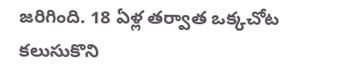జరిగింది. 18 ఏళ్ల తర్వాత ఒక్కచోట కలుసుకొని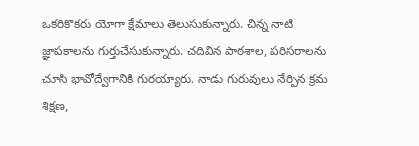ఒకరికొకరు యోగా క్షేమాలు తెలుసుకున్నారు. చిన్న నాటి జ్ఞాపకాలను గుర్తుచేసుకున్నారు. చదివిన పాఠశాల, పరిసరాలను చూసి భావోద్వేగానికి గురయ్యారు. నాడు గురువులు నేర్పిన క్రమ శిక్షణ,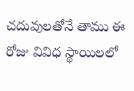చదువులతోనే తాము ఈ రోజు వివిధ స్థాయిలలో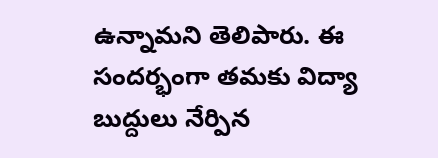ఉన్నామని తెలిపారు. ఈ సందర్భంగా తమకు విద్యా బుద్దులు నేర్పిన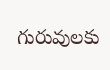గురువులకు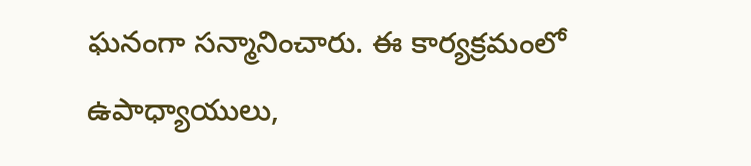ఘనంగా సన్మానించారు. ఈ కార్యక్రమంలో ఉపాధ్యాయులు,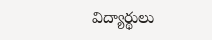విద్యార్థులు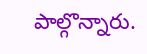పాల్గొన్నారు.